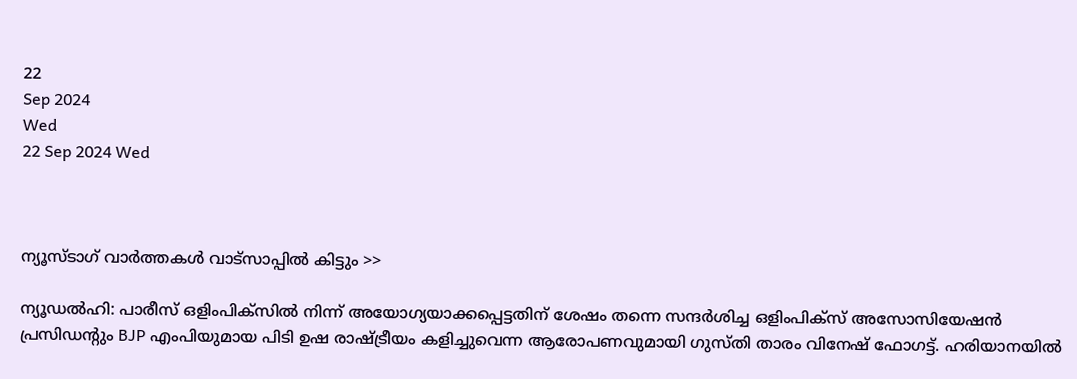22
Sep 2024
Wed
22 Sep 2024 Wed



ന്യൂസ്ടാഗ് വാര്‍ത്തകള്‍ വാട്‌സാപ്പില്‍ കിട്ടും >>

ന്യൂഡൽഹി: പാരീസ് ഒളിംപിക്‌സില്‍ നിന്ന് അയോഗ്യയാക്കപ്പെട്ടതിന് ശേഷം തന്നെ സന്ദർശിച്ച ഒളിംപിക്‌സ് അസോസിയേഷന്‍ പ്രസിഡൻ്റും BJP എംപിയുമായ പിടി ഉഷ രാഷ്ട്രീയം കളിച്ചുവെന്ന ആരോപണവുമായി ഗുസ്തി താരം വിനേഷ് ഫോഗട്ട്. ഹരിയാനയില്‍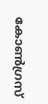കോണ്‍ഗ്രസ്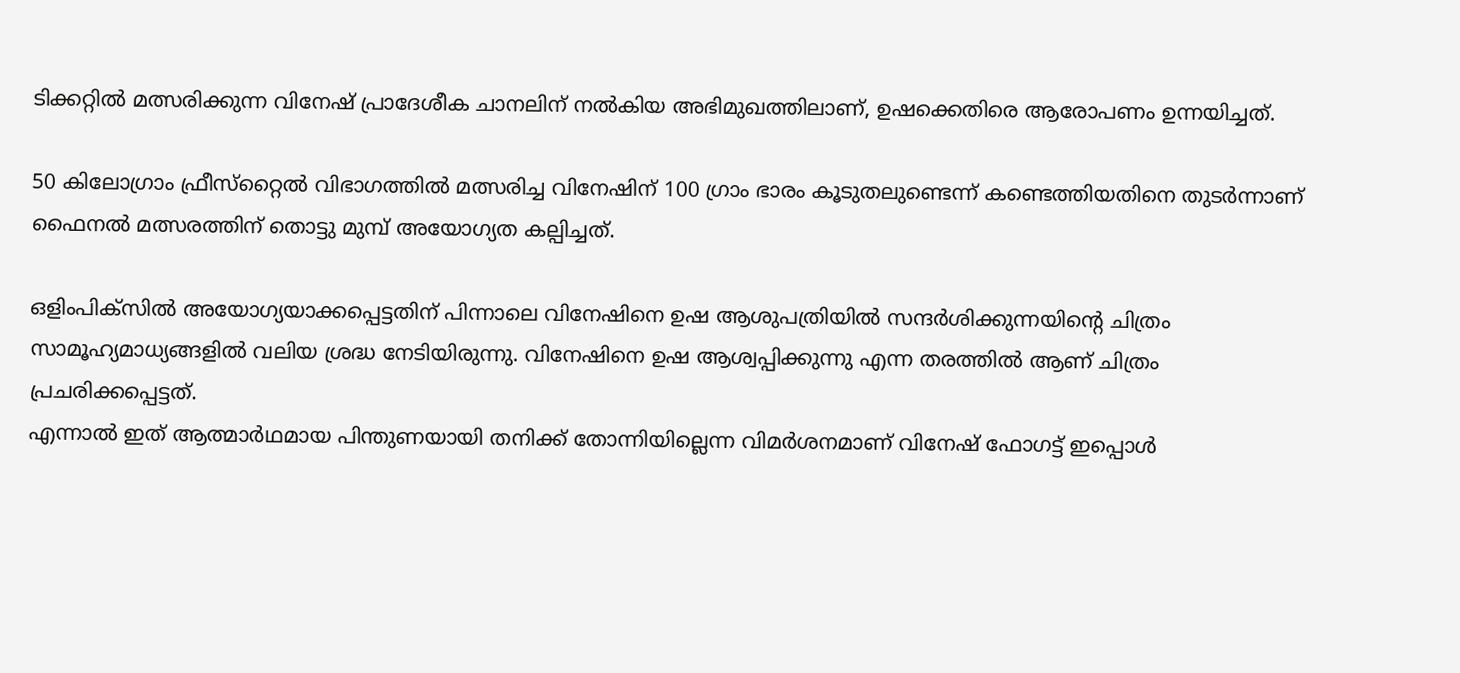ടിക്കറ്റില്‍ മത്സരിക്കുന്ന വിനേഷ് പ്രാദേശീക ചാനലിന് നല്‍കിയ അഭിമുഖത്തിലാണ്, ഉഷക്കെതിരെ ആരോപണം ഉന്നയിച്ചത്.

50 കിലോഗ്രാം ഫ്രീസ്‌റ്റൈല്‍ വിഭാഗത്തില്‍ മത്സരിച്ച വിനേഷിന് 100 ഗ്രാം ഭാരം കൂടുതലുണ്ടെന്ന് കണ്ടെത്തിയതിനെ തുടര്‍ന്നാണ് ഫൈനല്‍ മത്സരത്തിന് തൊട്ടു മുമ്പ് അയോഗ്യത കല്പിച്ചത്.

ഒളിംപിക്‌സില്‍ അയോഗ്യയാക്കപ്പെട്ടതിന് പിന്നാലെ വിനേഷിനെ ഉഷ ആശുപത്രിയില്‍ സന്ദര്‍ശിക്കുന്നയിന്റെ ചിത്രം സാമൂഹ്യമാധ്യങ്ങളില്‍ വലിയ ശ്രദ്ധ നേടിയിരുന്നു. വിനേഷിനെ ഉഷ ആശ്വപ്പിക്കുന്നു എന്ന തരത്തിൽ ആണ് ചിത്രം പ്രചരിക്കപ്പെട്ടത്.
എന്നാല്‍ ഇത് ആത്മാര്‍ഥമായ പിന്തുണയായി തനിക്ക് തോന്നിയില്ലെന്ന വിമര്‍ശനമാണ് വിനേഷ് ഫോഗട്ട് ഇപ്പൊൾ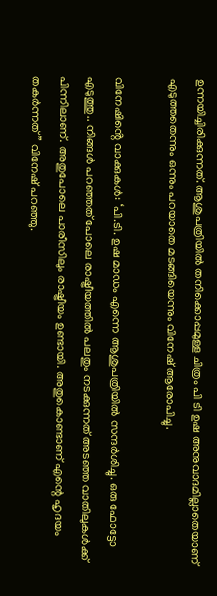ഉന്നയിച്ചിരിക്കുന്നത്. ആശുപത്രിയില്‍ തനിക്കൊപ്പമുള്ള ചിത്രം പി ടി ഉഷ അനുവാദമില്ലാതെയാണ് എടുത്തതെന്നും ഒന്നും പറയാതെ മടങ്ങിയെന്നും വിനേഷ് ആരോപിച്ചു.

വിനേഷിൻ്റെ വാക്കുകൾ: ‘പി.ടി. ഉഷ മാഡം എന്നെ ആശുപത്രിയില്‍ സന്ദര്‍ശിച്ചു. ഒരു ഫോട്ടോ എടുത്തു.. നിങ്ങള്‍ പറഞ്ഞത് പോലെ രാഷ്ട്രീയത്തില്‍ പലതും നടക്കുന്നത് അടഞ്ഞ വാതിലുകള്‍ക്ക് പിന്നിലാണ്. അതുപോലെ പാരീസിലും രാഷ്ട്രീയം ഉണ്ടായി. അതുകൊണ്ടാണ് എന്റെ ഹൃദയം തകര്‍ന്നത് ” വിനേഷ് പറഞ്ഞു.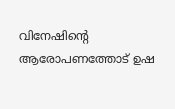വിനേഷിൻ്റെ ആരോപണത്തോട് ഉഷ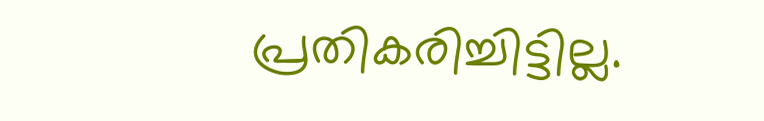പ്രതികരിച്ചിട്ടില്ല.